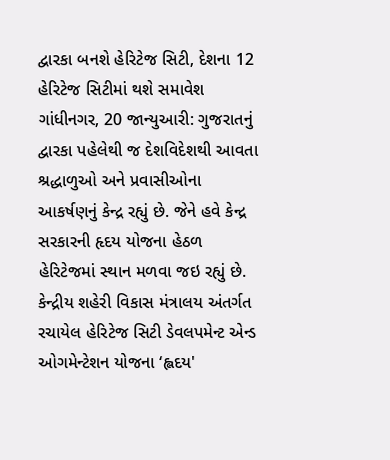દ્વારકા બનશે હેરિટેજ સિટી, દેશના 12 હેરિટેજ સિટીમાં થશે સમાવેશ
ગાંધીનગર, 20 જાન્યુઆરી: ગુજરાતનું દ્વારકા પહેલેથી જ દેશવિદેશથી આવતા શ્રદ્ધાળુઓ અને પ્રવાસીઓના આકર્ષણનું કેન્દ્ર રહ્યું છે. જેને હવે કેન્દ્ર સરકારની હૃદય યોજના હેઠળ હેરિટેજમાં સ્થાન મળવા જઇ રહ્યું છે. કેન્દ્રીય શહેરી વિકાસ મંત્રાલય અંતર્ગત રચાયેલ હેરિટેજ સિટી ડેવલપમેન્ટ એન્ડ ઓગમેન્ટેશન યોજના ‘હ્લદય'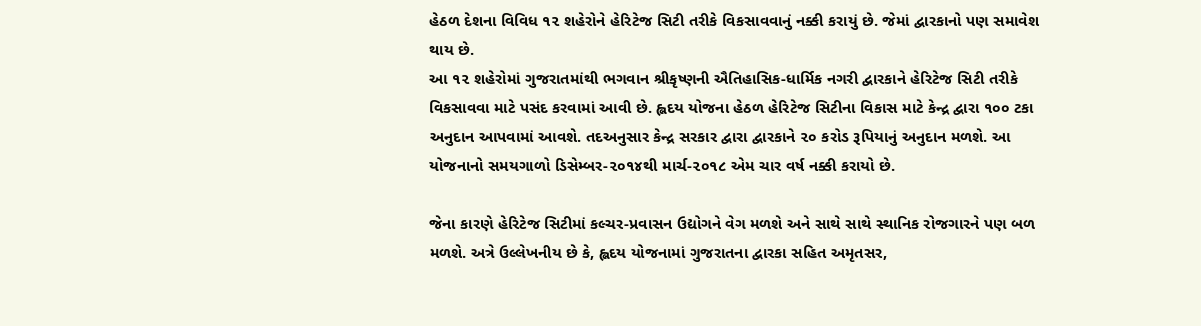હેઠળ દેશના વિવિધ ૧૨ શહેરોને હેરિટેજ સિટી તરીકે વિકસાવવાનું નક્કી કરાયું છે. જેમાં દ્વારકાનો પણ સમાવેશ થાય છે.
આ ૧૨ શહેરોમાં ગુજરાતમાંથી ભગવાન શ્રીકૃષ્ણની ઐતિહાસિક-ધાર્મિક નગરી દ્વારકાને હેરિટેજ સિટી તરીકે વિકસાવવા માટે પસંદ કરવામાં આવી છે. હ્લદય યોજના હેઠળ હેરિટેજ સિટીના વિકાસ માટે કેન્દ્ર દ્વારા ૧૦૦ ટકા અનુદાન આપવામાં આવશે. તદઅનુસાર કેન્દ્ર સરકાર દ્વારા દ્વારકાને ૨૦ કરોડ રૂપિયાનું અનુદાન મળશે. આ યોજનાનો સમયગાળો ડિસેમ્બર-૨૦૧૪થી માર્ચ-૨૦૧૮ એમ ચાર વર્ષ નક્કી કરાયો છે.

જેના કારણે હેરિટેજ સિટીમાં કલ્ચર-પ્રવાસન ઉદ્યોગને વેગ મળશે અને સાથે સાથે સ્થાનિક રોજગારને પણ બળ મળશે. અત્રે ઉલ્લેખનીય છે કે, હ્લદય યોજનામાં ગુજરાતના દ્વારકા સહિત અમૃતસર,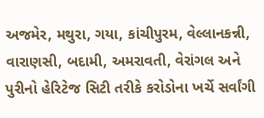અજમેર, મથુરા, ગયા, કાંચીપુરમ, વેલ્લાનકન્ની, વારાણસી, બદામી, અમરાવતી, વેરાંગલ અને પુરીનો હેરિટેજ સિટી તરીકે કરોડોના ખર્ચે સર્વાંગી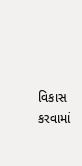વિકાસ કરવામાં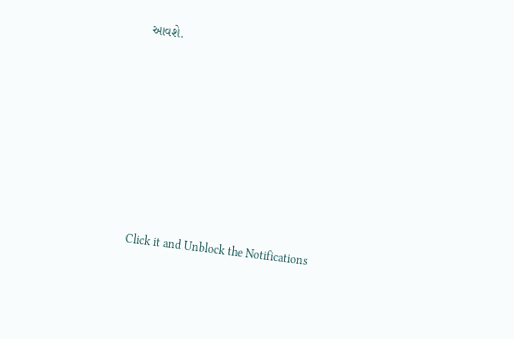આવશે.












Click it and Unblock the Notifications